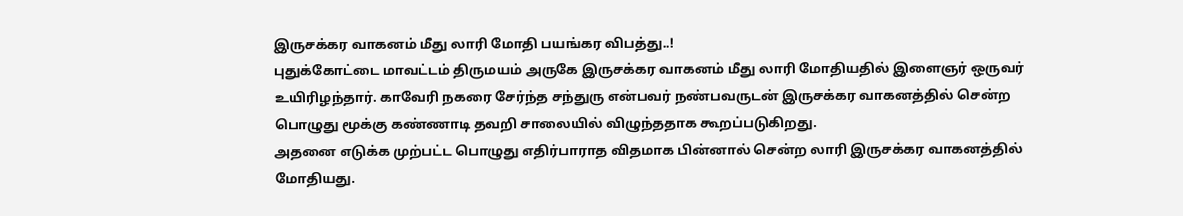இருசக்கர வாகனம் மீது லாரி மோதி பயங்கர விபத்து..!
புதுக்கோட்டை மாவட்டம் திருமயம் அருகே இருசக்கர வாகனம் மீது லாரி மோதியதில் இளைஞர் ஒருவர் உயிரிழந்தார். காவேரி நகரை சேர்ந்த சந்துரு என்பவர் நண்பவருடன் இருசக்கர வாகனத்தில் சென்ற பொழுது மூக்கு கண்ணாடி தவறி சாலையில் விழுந்ததாக கூறப்படுகிறது.
அதனை எடுக்க முற்பட்ட பொழுது எதிர்பாராத விதமாக பின்னால் சென்ற லாரி இருசக்கர வாகனத்தில் மோதியது.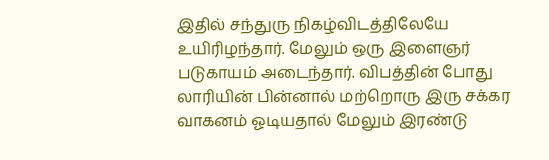இதில் சந்துரு நிகழ்விடத்திலேயே உயிரிழந்தார். மேலும் ஒரு இளைஞர் படுகாயம் அடைந்தார். விபத்தின் போது லாரியின் பின்னால் மற்றொரு இரு சக்கர வாகனம் ஓடியதால் மேலும் இரண்டு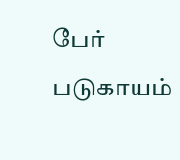பேர் படுகாயம்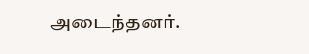அடைந்தனர்.